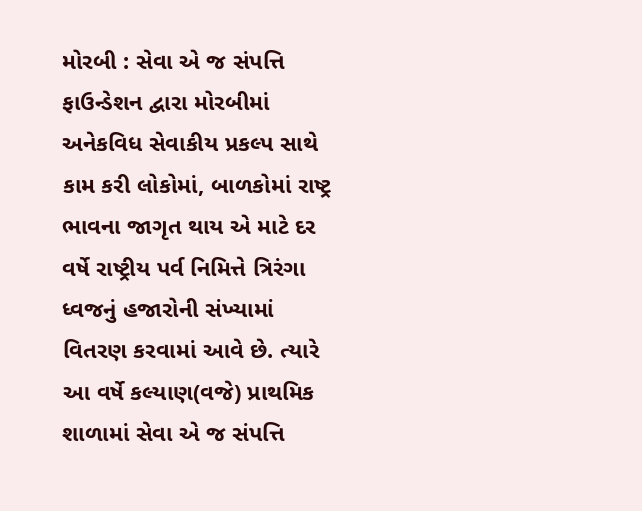મોરબી : સેવા એ જ સંપત્તિ ફાઉન્ડેશન દ્વારા મોરબીમાં અનેકવિધ સેવાકીય પ્રકલ્પ સાથે કામ કરી લોકોમાં, બાળકોમાં રાષ્ટ્ર ભાવના જાગૃત થાય એ માટે દર વર્ષે રાષ્ટ્રીય પર્વ નિમિત્તે ત્રિરંગા ધ્વજનું હજારોની સંખ્યામાં વિતરણ કરવામાં આવે છે. ત્યારે આ વર્ષે કલ્યાણ(વજે) પ્રાથમિક શાળામાં સેવા એ જ સંપત્તિ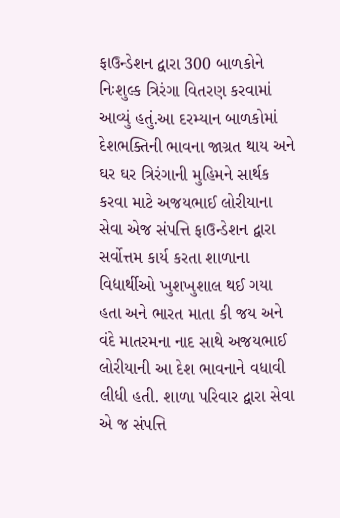ફાઉન્ડેશન દ્વારા 300 બાળકોને નિઃશુલ્ક ત્રિરંગા વિતરણ કરવામાં આવ્યું હતું.આ દરમ્યાન બાળકોમાં દેશભક્તિની ભાવના જાગ્રત થાય અને ઘર ઘર ત્રિરંગાની મુહિમને સાર્થક કરવા માટે અજયભાઈ લોરીયાના સેવા એજ સંપત્તિ ફાઉન્ડેશન દ્વારા સર્વોત્તમ કાર્ય કરતા શાળાના વિદ્યાર્થીઓ ખુશખુશાલ થઈ ગયા હતા અને ભારત માતા કી જય અને વંદે માતરમના નાદ સાથે અજયભાઈ લોરીયાની આ દેશ ભાવનાને વધાવી લીધી હતી. શાળા પરિવાર દ્વારા સેવા એ જ સંપત્તિ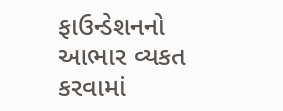ફાઉન્ડેશનનો આભાર વ્યકત કરવામાં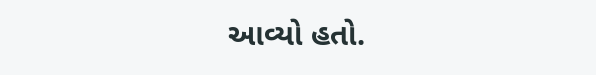આવ્યો હતો.